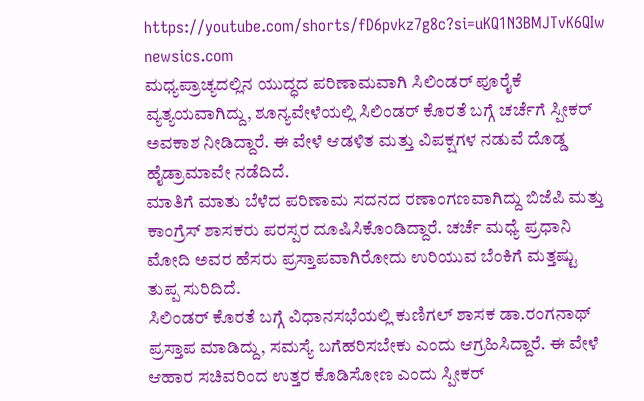https://youtube.com/shorts/fD6pvkz7g8c?si=uKQ1N3BMJTvK6QIw
newsics.com
ಮಧ್ಯಪ್ರಾಚ್ಯದಲ್ಲಿನ ಯುದ್ಧದ ಪರಿಣಾಮವಾಗಿ ಸಿಲಿಂಡರ್ ಪೂರೈಕೆ ವ್ಯತ್ಯಯವಾಗಿದ್ದು, ಶೂನ್ಯವೇಳೆಯಲ್ಲಿ ಸಿಲಿಂಡರ್ ಕೊರತೆ ಬಗ್ಗೆ ಚರ್ಚೆಗೆ ಸ್ಪೀಕರ್ ಅವಕಾಶ ನೀಡಿದ್ದಾರೆ. ಈ ವೇಳೆ ಆಡಳಿತ ಮತ್ತು ವಿಪಕ್ಷಗಳ ನಡುವೆ ದೊಡ್ಡ ಹೈಡ್ರಾಮಾವೇ ನಡೆದಿದೆ.
ಮಾತಿಗೆ ಮಾತು ಬೆಳೆದ ಪರಿಣಾಮ ಸದನದ ರಣಾಂಗಣವಾಗಿದ್ದು ಬಿಜೆಪಿ ಮತ್ತು ಕಾಂಗ್ರೆಸ್ ಶಾಸಕರು ಪರಸ್ಪರ ದೂಷಿಸಿಕೊಂಡಿದ್ದಾರೆ. ಚರ್ಚೆ ಮಧ್ಯೆ ಪ್ರಧಾನಿ ಮೋದಿ ಅವರ ಹೆಸರು ಪ್ರಸ್ತಾಪವಾಗಿರೋದು ಉರಿಯುವ ಬೆಂಕಿಗೆ ಮತ್ತಷ್ಟು ತುಪ್ಪ ಸುರಿದಿದೆ.
ಸಿಲಿಂಡರ್ ಕೊರತೆ ಬಗ್ಗೆ ವಿಧಾನಸಭೆಯಲ್ಲಿ ಕುಣಿಗಲ್ ಶಾಸಕ ಡಾ.ರಂಗನಾಥ್ ಪ್ರಸ್ತಾಪ ಮಾಡಿದ್ದು, ಸಮಸ್ಯೆ ಬಗೆಹರಿಸಬೇಕು ಎಂದು ಆಗ್ರಹಿಸಿದ್ದಾರೆ. ಈ ವೇಳೆ ಆಹಾರ ಸಚಿವರಿಂದ ಉತ್ತರ ಕೊಡಿಸೋಣ ಎಂದು ಸ್ಪೀಕರ್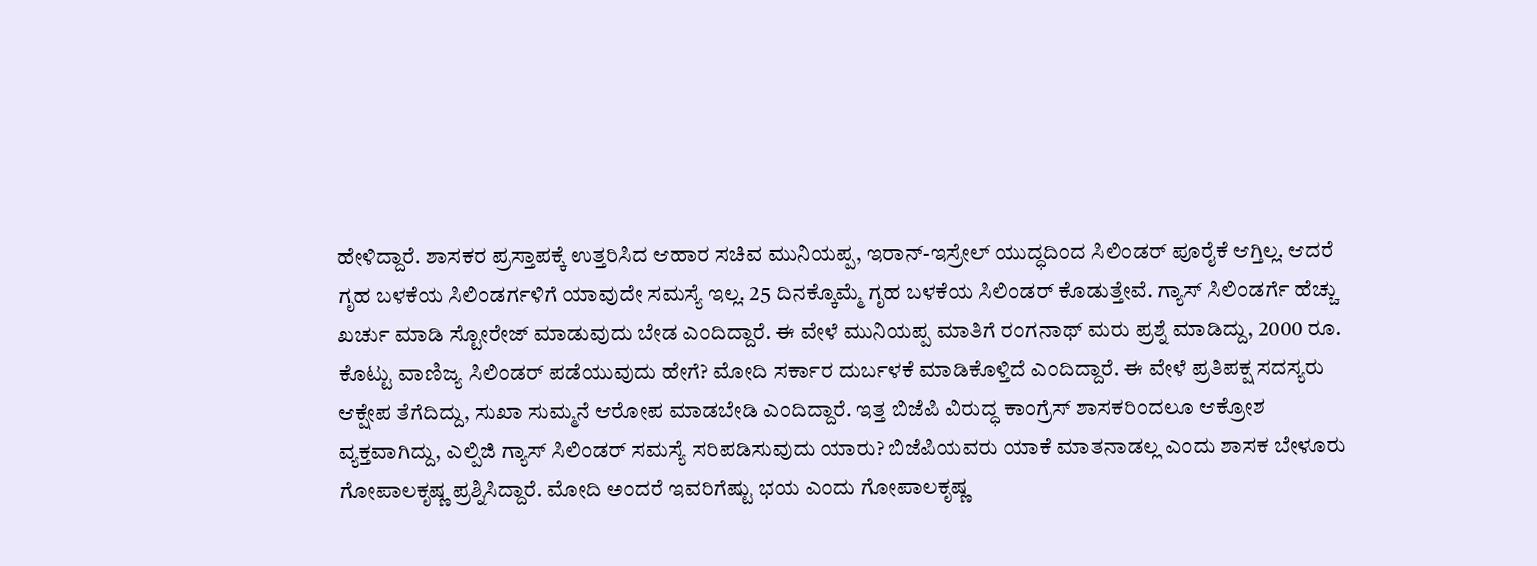ಹೇಳಿದ್ದಾರೆ. ಶಾಸಕರ ಪ್ರಸ್ತಾಪಕ್ಕೆ ಉತ್ತರಿಸಿದ ಆಹಾರ ಸಚಿವ ಮುನಿಯಪ್ಪ, ಇರಾನ್-ಇಸ್ರೇಲ್ ಯುದ್ಧದಿಂದ ಸಿಲಿಂಡರ್ ಪೂರೈಕೆ ಆಗ್ತಿಲ್ಲ. ಆದರೆ ಗೃಹ ಬಳಕೆಯ ಸಿಲಿಂಡರ್ಗಳಿಗೆ ಯಾವುದೇ ಸಮಸ್ಯೆ ಇಲ್ಲ. 25 ದಿನಕ್ಕೊಮ್ಮೆ ಗೃಹ ಬಳಕೆಯ ಸಿಲಿಂಡರ್ ಕೊಡುತ್ತೇವೆ. ಗ್ಯಾಸ್ ಸಿಲಿಂಡರ್ಗೆ ಹೆಚ್ಚು ಖರ್ಚು ಮಾಡಿ ಸ್ಟೋರೇಜ್ ಮಾಡುವುದು ಬೇಡ ಎಂದಿದ್ದಾರೆ. ಈ ವೇಳೆ ಮುನಿಯಪ್ಪ ಮಾತಿಗೆ ರಂಗನಾಥ್ ಮರು ಪ್ರಶ್ನೆ ಮಾಡಿದ್ದು, 2000 ರೂ. ಕೊಟ್ಟು ವಾಣಿಜ್ಯ ಸಿಲಿಂಡರ್ ಪಡೆಯುವುದು ಹೇಗೆ? ಮೋದಿ ಸರ್ಕಾರ ದುರ್ಬಳಕೆ ಮಾಡಿಕೊಳ್ತಿದೆ ಎಂದಿದ್ದಾರೆ. ಈ ವೇಳೆ ಪ್ರತಿಪಕ್ಷ ಸದಸ್ಯರು ಆಕ್ಷೇಪ ತೆಗೆದಿದ್ದು, ಸುಖಾ ಸುಮ್ಮನೆ ಆರೋಪ ಮಾಡಬೇಡಿ ಎಂದಿದ್ದಾರೆ. ಇತ್ತ ಬಿಜೆಪಿ ವಿರುದ್ಧ ಕಾಂಗ್ರೆಸ್ ಶಾಸಕರಿಂದಲೂ ಆಕ್ರೋಶ ವ್ಯಕ್ತವಾಗಿದ್ದು, ಎಲ್ಪಿಜಿ ಗ್ಯಾಸ್ ಸಿಲಿಂಡರ್ ಸಮಸ್ಯೆ ಸರಿಪಡಿಸುವುದು ಯಾರು? ಬಿಜೆಪಿಯವರು ಯಾಕೆ ಮಾತನಾಡಲ್ಲ ಎಂದು ಶಾಸಕ ಬೇಳೂರು ಗೋಪಾಲಕೃಷ್ಣ ಪ್ರಶ್ನಿಸಿದ್ದಾರೆ. ಮೋದಿ ಅಂದರೆ ಇವರಿಗೆಷ್ಟು ಭಯ ಎಂದು ಗೋಪಾಲಕೃಷ್ಣ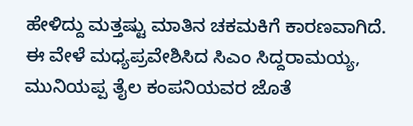ಹೇಳಿದ್ದು ಮತ್ತಷ್ಟು ಮಾತಿನ ಚಕಮಕಿಗೆ ಕಾರಣವಾಗಿದೆ.
ಈ ವೇಳೆ ಮಧ್ಯಪ್ರವೇಶಿಸಿದ ಸಿಎಂ ಸಿದ್ದರಾಮಯ್ಯ, ಮುನಿಯಪ್ಪ ತೈಲ ಕಂಪನಿಯವರ ಜೊತೆ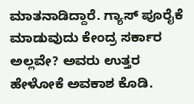ಮಾತನಾಡಿದ್ದಾರೆ. ಗ್ಯಾಸ್ ಪೂರೈಕೆ ಮಾಡುವುದು ಕೇಂದ್ರ ಸರ್ಕಾರ ಅಲ್ಲವೇ? ಅವರು ಉತ್ತರ ಹೇಳೋಕೆ ಅವಕಾಶ ಕೊಡಿ.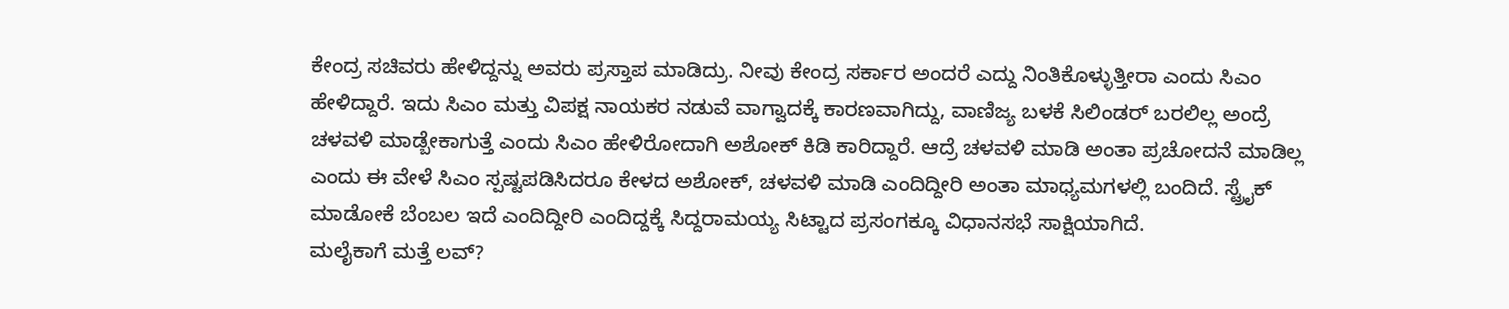ಕೇಂದ್ರ ಸಚಿವರು ಹೇಳಿದ್ದನ್ನು ಅವರು ಪ್ರಸ್ತಾಪ ಮಾಡಿದ್ರು. ನೀವು ಕೇಂದ್ರ ಸರ್ಕಾರ ಅಂದರೆ ಎದ್ದು ನಿಂತಿಕೊಳ್ಳುತ್ತೀರಾ ಎಂದು ಸಿಎಂ ಹೇಳಿದ್ದಾರೆ. ಇದು ಸಿಎಂ ಮತ್ತು ವಿಪಕ್ಷ ನಾಯಕರ ನಡುವೆ ವಾಗ್ವಾದಕ್ಕೆ ಕಾರಣವಾಗಿದ್ದು, ವಾಣಿಜ್ಯ ಬಳಕೆ ಸಿಲಿಂಡರ್ ಬರಲಿಲ್ಲ ಅಂದ್ರೆ ಚಳವಳಿ ಮಾಡ್ಬೇಕಾಗುತ್ತೆ ಎಂದು ಸಿಎಂ ಹೇಳಿರೋದಾಗಿ ಅಶೋಕ್ ಕಿಡಿ ಕಾರಿದ್ದಾರೆ. ಆದ್ರೆ ಚಳವಳಿ ಮಾಡಿ ಅಂತಾ ಪ್ರಚೋದನೆ ಮಾಡಿಲ್ಲ ಎಂದು ಈ ವೇಳೆ ಸಿಎಂ ಸ್ಪಷ್ಟಪಡಿಸಿದರೂ ಕೇಳದ ಅಶೋಕ್, ಚಳವಳಿ ಮಾಡಿ ಎಂದಿದ್ದೀರಿ ಅಂತಾ ಮಾಧ್ಯಮಗಳಲ್ಲಿ ಬಂದಿದೆ. ಸ್ಟ್ರೈಕ್ ಮಾಡೋಕೆ ಬೆಂಬಲ ಇದೆ ಎಂದಿದ್ದೀರಿ ಎಂದಿದ್ದಕ್ಕೆ ಸಿದ್ದರಾಮಯ್ಯ ಸಿಟ್ಟಾದ ಪ್ರಸಂಗಕ್ಕೂ ವಿಧಾನಸಭೆ ಸಾಕ್ಷಿಯಾಗಿದೆ.
ಮಲೈಕಾಗೆ ಮತ್ತೆ ಲವ್?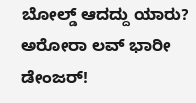ಬೋಲ್ಡ್ ಆದದ್ದು ಯಾರು? ಅರೋರಾ ಲವ್ ಭಾರೀ ಡೇಂಜರ್!